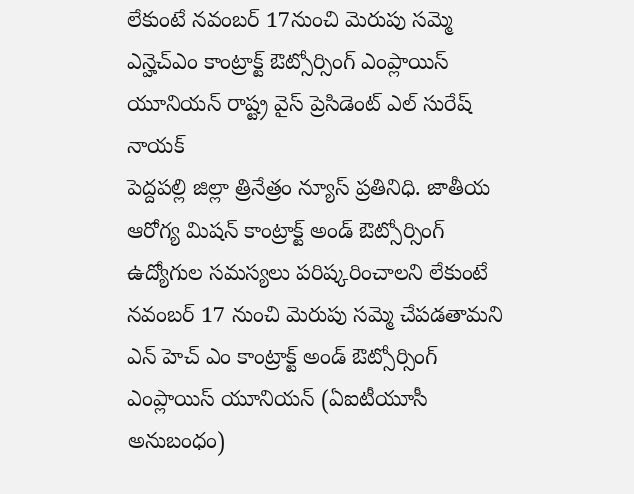లేకుంటే నవంబర్ 17నుంచి మెరుపు సమ్మె
ఎన్హెచ్ఎం కాంట్రాక్ట్ ఔట్సోర్సింగ్ ఎంప్లాయిస్ యూనియన్ రాష్ట్ర వైస్ ప్రెసిడెంట్ ఎల్ సురేష్ నాయక్
పెద్దపల్లి జిల్లా త్రినేత్రం న్యూస్ ప్రతినిధి. జాతీయ ఆరోగ్య మిషన్ కాంట్రాక్ట్ అండ్ ఔట్సోర్సింగ్ ఉద్యోగుల సమస్యలు పరిష్కరించాలని లేకుంటే నవంబర్ 17 నుంచి మెరుపు సమ్మె చేపడతామని ఎన్ హెచ్ ఎం కాంట్రాక్ట్ అండ్ ఔట్సోర్సింగ్ ఎంప్లాయిస్ యూనియన్ (ఏఐటీయూసీ అనుబంధం)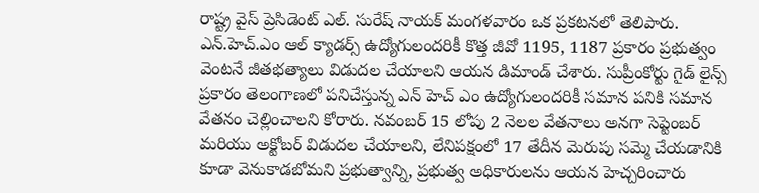రాష్ట్ర వైస్ ప్రెసిడెంట్ ఎల్. సురేష్ నాయక్ మంగళవారం ఒక ప్రకటనలో తెలిపారు. ఎన్.హెచ్.ఎం ఆల్ క్యాడర్స్ ఉద్యోగులందరికీ కొత్త జీవో 1195, 1187 ప్రకారం ప్రభుత్వం వెంటనే జీతభత్యాలు విడుదల చేయాలని ఆయన డిమాండ్ చేశారు. సుప్రీంకోర్టు గైడ్ లైన్స్ ప్రకారం తెలంగాణలో పనిచేస్తున్న ఎన్ హెచ్ ఎం ఉద్యోగులందరికీ సమాన పనికి సమాన వేతనం చెల్లించాలని కోరారు. నవంబర్ 15 లోపు 2 నెలల వేతనాలు అనగా సెప్టెంబర్ మరియు అక్టోబర్ విడుదల చేయాలని, లేనిపక్షంలో 17 తేదీన మెరుపు సమ్మె చేయడానికి కూడా వెనుకాడబోమని ప్రభుత్వాన్ని, ప్రభుత్వ అధికారులను ఆయన హెచ్చరించారు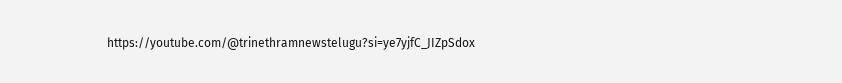https://youtube.com/@trinethramnewstelugu?si=ye7yjfC_JIZpSdox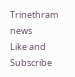Trinethram news
Like and Subscribe